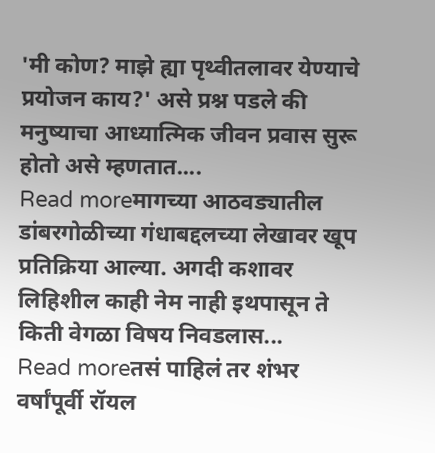'मी कोण? माझे ह्या पृथ्वीतलावर येण्याचे प्रयोजन काय?' असे प्रश्न पडले की मनुष्याचा आध्यात्मिक जीवन प्रवास सुरू होतो असे म्हणतात....
Read moreमागच्या आठवड्यातील डांबरगोळीच्या गंधाबद्दलच्या लेखावर खूप प्रतिक्रिया आल्या. अगदी कशावर लिहिशील काही नेम नाही इथपासून ते किती वेगळा विषय निवडलास...
Read moreतसं पाहिलं तर शंभर वर्षांपूर्वी रॉयल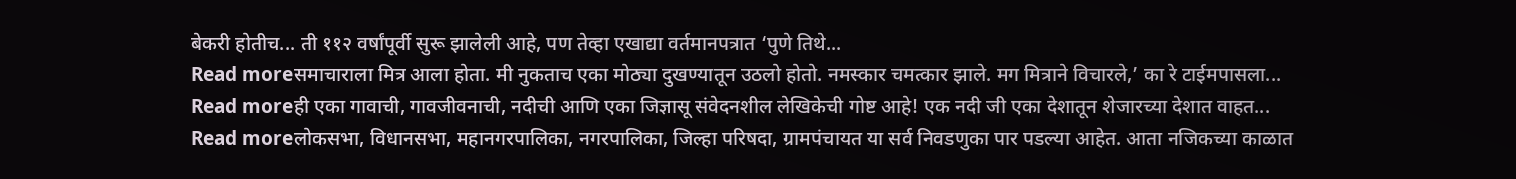बेकरी होतीच... ती ११२ वर्षांपूर्वी सुरू झालेली आहे, पण तेव्हा एखाद्या वर्तमानपत्रात ‘पुणे तिथे...
Read moreसमाचाराला मित्र आला होता. मी नुकताच एका मोठ्या दुखण्यातून उठलो होतो. नमस्कार चमत्कार झाले. मग मित्राने विचारले,’ का रे टाईमपासला...
Read moreही एका गावाची, गावजीवनाची, नदीची आणि एका जिज्ञासू संवेदनशील लेखिकेची गोष्ट आहे! एक नदी जी एका देशातून शेजारच्या देशात वाहत...
Read moreलोकसभा, विधानसभा, महानगरपालिका, नगरपालिका, जिल्हा परिषदा, ग्रामपंचायत या सर्व निवडणुका पार पडल्या आहेत. आता नजिकच्या काळात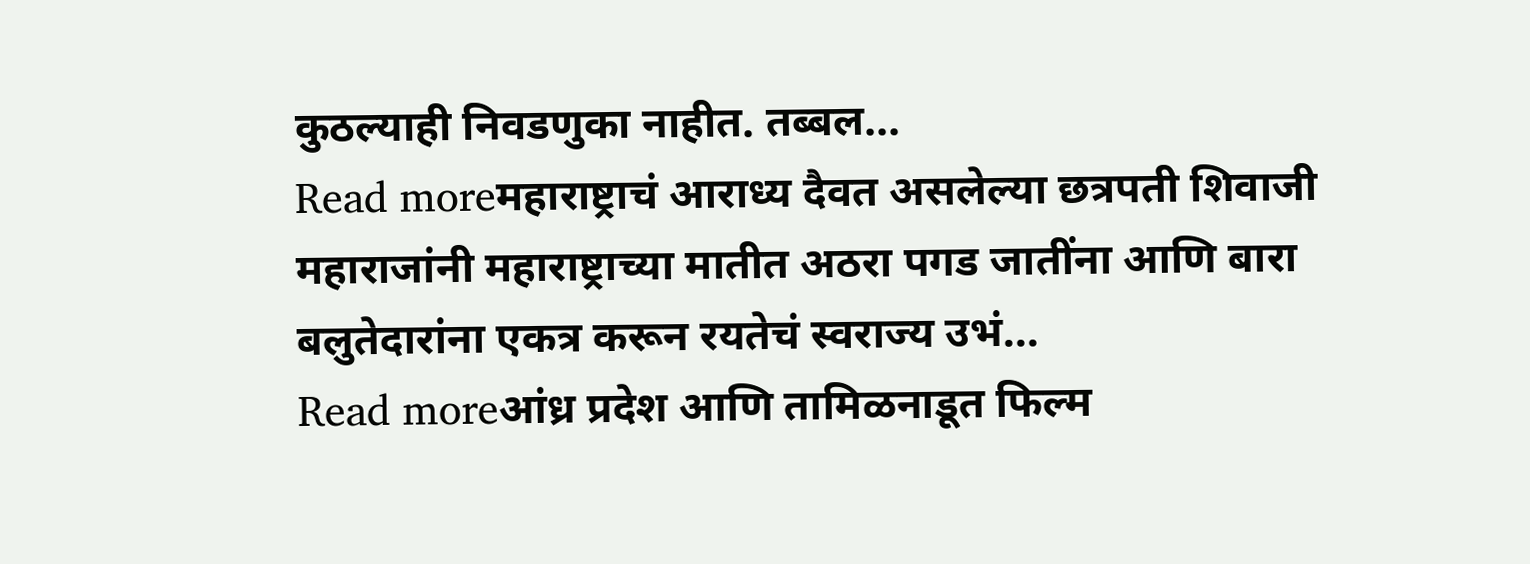कुठल्याही निवडणुका नाहीत. तब्बल...
Read moreमहाराष्ट्राचं आराध्य दैवत असलेल्या छत्रपती शिवाजी महाराजांनी महाराष्ट्राच्या मातीत अठरा पगड जातींना आणि बारा बलुतेदारांना एकत्र करून रयतेचं स्वराज्य उभं...
Read moreआंध्र प्रदेश आणि तामिळनाडूत फिल्म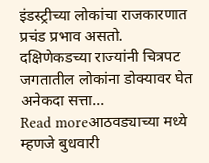इंडस्ट्रीच्या लोकांचा राजकारणात प्रचंड प्रभाव असतो. दक्षिणेकडच्या राज्यांनी चित्रपट जगतातील लोकांना डोक्यावर घेत अनेकदा सत्ता...
Read moreआठवड्याच्या मध्ये म्हणजे बुधवारी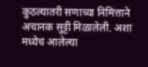कुठल्यातरी सणाच्या निमित्ताने अचानक सुट्टी मिळालेली. अशा मध्येच आलेल्या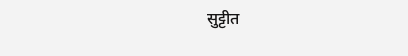सुट्टीत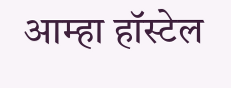आम्हा हॉस्टेल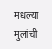मधल्या मुलांची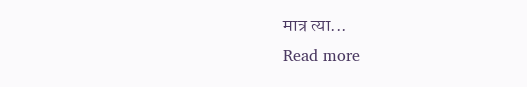मात्र त्या...
Read more